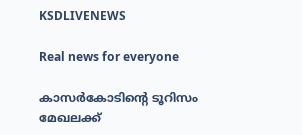KSDLIVENEWS

Real news for everyone

കാസർകോടിന്റെ ടൂറിസം മേഖലക്ക്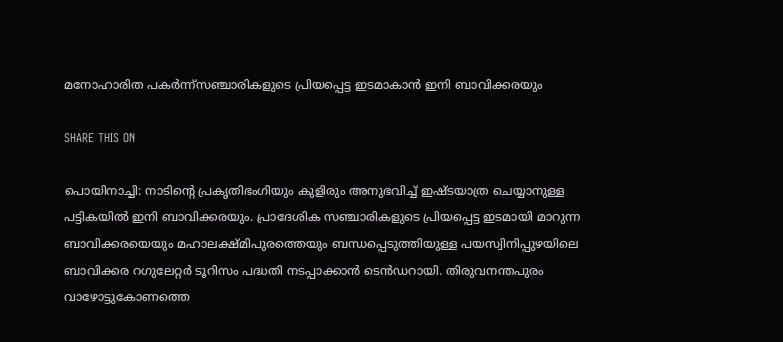മനോഹാരിത പകർന്ന്സഞ്ചാരികളുടെ പ്രിയപ്പെട്ട ഇടമാകാൻ ഇനി ബാവിക്കരയും

SHARE THIS ON

പൊയിനാച്ചി: നാടിന്റെ പ്രകൃതിഭംഗിയും കുളിരും അനുഭവിച്ച് ഇഷ്ടയാത്ര ചെയ്യാനുള്ള പട്ടികയിൽ ഇനി ബാവിക്കരയും. പ്രാദേശിക സഞ്ചാരികളുടെ പ്രിയപ്പെട്ട ഇടമായി മാറുന്ന ബാവിക്കരയെയും മഹാലക്ഷ്മിപുരത്തെയും ബന്ധപ്പെടുത്തിയുള്ള പയസ്വിനിപ്പുഴയിലെ ബാവിക്കര റഗുലേറ്റർ ടൂറിസം പദ്ധതി നടപ്പാക്കാൻ ടെൻഡറായി. തിരുവനന്തപുരം വാഴോട്ടുകോണത്തെ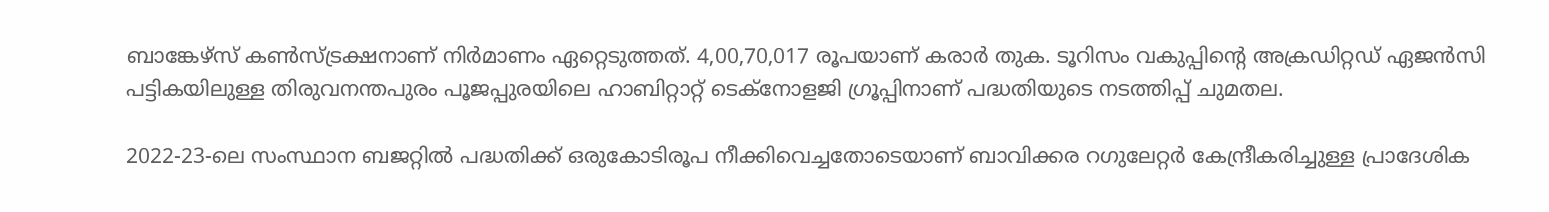ബാങ്കേഴ്സ് കൺസ്ട്രക്ഷനാണ് നിർമാണം ഏറ്റെടുത്തത്. 4,00,70,017 രൂപയാണ് കരാർ തുക. ടൂറിസം വകുപ്പിന്റെ അക്രഡിറ്റഡ് ഏജൻസി പട്ടികയിലുള്ള തിരുവനന്തപുരം പൂജപ്പുരയിലെ ഹാബിറ്റാറ്റ് ടെക്നോളജി ഗ്രൂപ്പിനാണ് പദ്ധതിയുടെ നടത്തിപ്പ്‌ ചുമതല.

2022-23-ലെ സംസ്ഥാന ബജറ്റിൽ പദ്ധതിക്ക് ഒരുകോടിരൂപ നീക്കിവെച്ചതോടെയാണ് ബാവിക്കര റഗുലേറ്റർ കേന്ദ്രീകരിച്ചുള്ള പ്രാദേശിക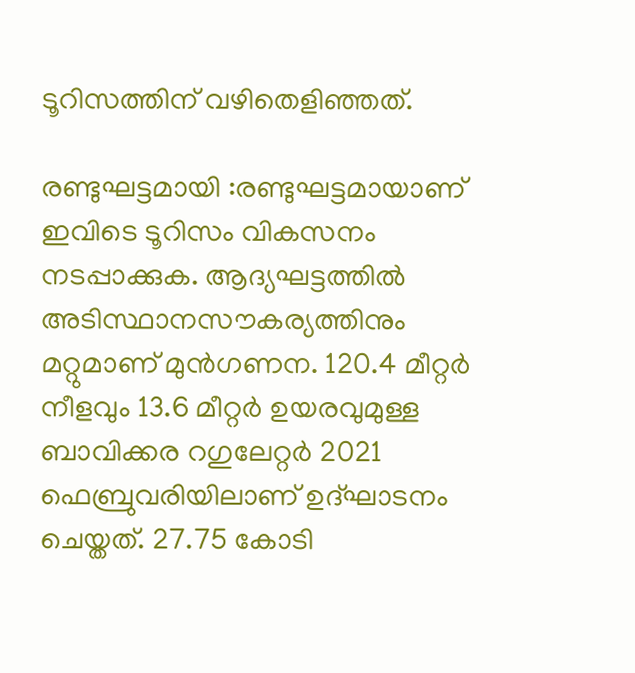ടൂറിസത്തിന്‌ വഴിതെളിഞ്ഞത്.

രണ്ടുഘട്ടമായി :രണ്ടുഘട്ടമായാണ് ഇവിടെ ടൂറിസം വികസനം നടപ്പാക്കുക. ആദ്യഘട്ടത്തിൽ അടിസ്ഥാനസൗകര്യത്തിനും മറ്റുമാണ് മുൻഗണന. 120.4 മീറ്റർ നീളവും 13.6 മീറ്റർ ഉയരവുമുള്ള ബാവിക്കര റഗുലേറ്റർ 2021 ഫെബ്രുവരിയിലാണ് ഉദ്ഘാടനം ചെയ്തത്. 27.75 കോടി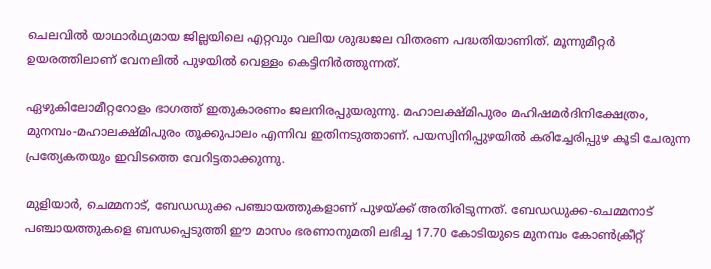ചെലവിൽ യാഥാർഥ്യമായ ജില്ലയിലെ എറ്റവും വലിയ ശുദ്ധജല വിതരണ പദ്ധതിയാണിത്. മൂന്നുമീറ്റർ ഉയരത്തിലാണ് വേനലിൽ പുഴയിൽ വെള്ളം കെട്ടിനിർത്തുന്നത്.

ഏഴുകിലോമീറ്ററോളം ഭാഗത്ത് ഇതുകാരണം ജലനിരപ്പുയരുന്നു. മഹാലക്ഷ്മിപുരം മഹിഷമർദിനിക്ഷേത്രം, മുനമ്പം-മഹാലക്ഷ്മിപുരം തൂക്കുപാലം എന്നിവ ഇതിനടുത്താണ്. പയസ്വിനിപ്പുഴയിൽ കരിച്ചേരിപ്പുഴ കൂടി ചേരുന്ന പ്രത്യേകതയും ഇവിടത്തെ വേറിട്ടതാക്കുന്നു.

മുളിയാർ, ചെമ്മനാട്, ബേഡഡുക്ക പഞ്ചായത്തുകളാണ് പുഴയ്ക്ക് അതിരിടുന്നത്. ബേഡഡുക്ക-ചെമ്മനാട് പഞ്ചായത്തുകളെ ബന്ധപ്പെടുത്തി ഈ മാസം ഭരണാനുമതി ലഭിച്ച 17.70 കോടിയുടെ മുനമ്പം കോൺക്രീറ്റ്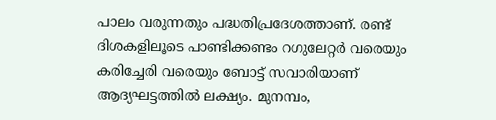പാലം വരുന്നതും പദ്ധതിപ്രദേശത്താണ്. രണ്ട് ദിശകളിലൂടെ പാണ്ടിക്കണ്ടം റഗുലേറ്റർ വരെയും കരിച്ചേരി വരെയും ബോട്ട് സവാരിയാണ് ആദ്യഘട്ടത്തിൽ ലക്ഷ്യം. മുനമ്പം,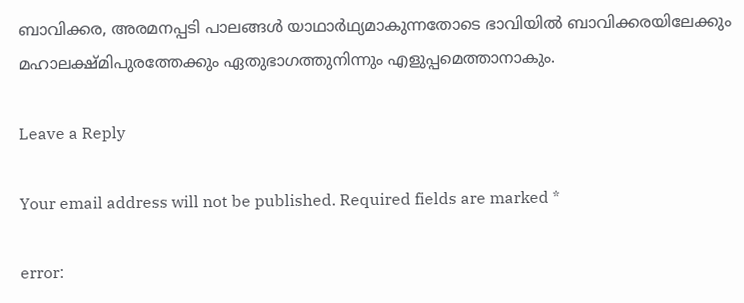ബാവിക്കര, അരമനപ്പടി പാലങ്ങൾ യാഥാർഥ്യമാകുന്നതോടെ ഭാവിയിൽ ബാവിക്കരയിലേക്കും മഹാലക്ഷ്മിപുരത്തേക്കും ഏതുഭാഗത്തുനിന്നും എളുപ്പമെത്താനാകും.

Leave a Reply

Your email address will not be published. Required fields are marked *

error: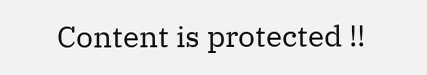Content is protected !!